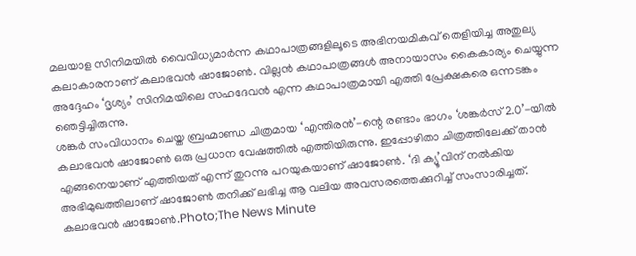മലയാള സിനിമയിൽ വൈവിധ്യമാർന്ന കഥാപാത്രങ്ങളിലൂടെ അഭിനയമികവ് തെളിയിച്ച അതുല്യ കലാകാരനാണ് കലാഭവൻ ഷാജോൺ. വില്ലൻ കഥാപാത്രങ്ങൾ അനായാസം കൈകാര്യം ചെയ്യുന്ന അദ്ദേഹം ‘ദൃശ്യം’ സിനിമയിലെ സഹദേവൻ എന്ന കഥാപാത്രമായി എത്തി പ്രേക്ഷകരെ ഒന്നടങ്കം ഞെട്ടിച്ചിരുന്നു.
ശങ്കർ സംവിധാനം ചെയ്ത ബ്രഹ്മാണ്ഡ ചിത്രമായ ‘എന്തിരൻ’-ന്റെ രണ്ടാം ഭാഗം ‘ശങ്കർസ് 2.0’-യിൽ കലാഭവൻ ഷാജോൺ ഒരു പ്രധാന വേഷത്തിൽ എത്തിയിരുന്നു. ഇപ്പോഴിതാ ചിത്രത്തിലേക്ക് താൻ എങ്ങനെയാണ് എത്തിയത് എന്ന് തുറന്നു പറയുകയാണ് ഷാജോൺ. ‘ദി ക്യൂ’വിന് നൽകിയ അഭിമുഖത്തിലാണ് ഷാജോൺ തനിക്ക് ലഭിച്ച ആ വലിയ അവസരത്തെക്കുറിച്ച് സംസാരിച്ചത്.
കലാഭവൻ ഷാജോൺ.Photo;The News Minute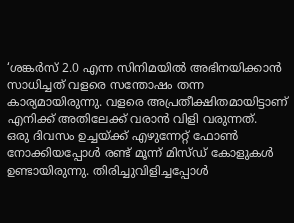‘ശങ്കർസ് 2.0 എന്ന സിനിമയിൽ അഭിനയിക്കാൻ സാധിച്ചത് വളരെ സന്തോഷം തന്ന കാര്യമായിരുന്നു. വളരെ അപ്രതീക്ഷിതമായിട്ടാണ് എനിക്ക് അതിലേക്ക് വരാൻ വിളി വരുന്നത്.
ഒരു ദിവസം ഉച്ചയ്ക്ക് എഴുന്നേറ്റ് ഫോൺ നോക്കിയപ്പോൾ രണ്ട് മൂന്ന് മിസ്ഡ് കോളുകൾ ഉണ്ടായിരുന്നു. തിരിച്ചുവിളിച്ചപ്പോൾ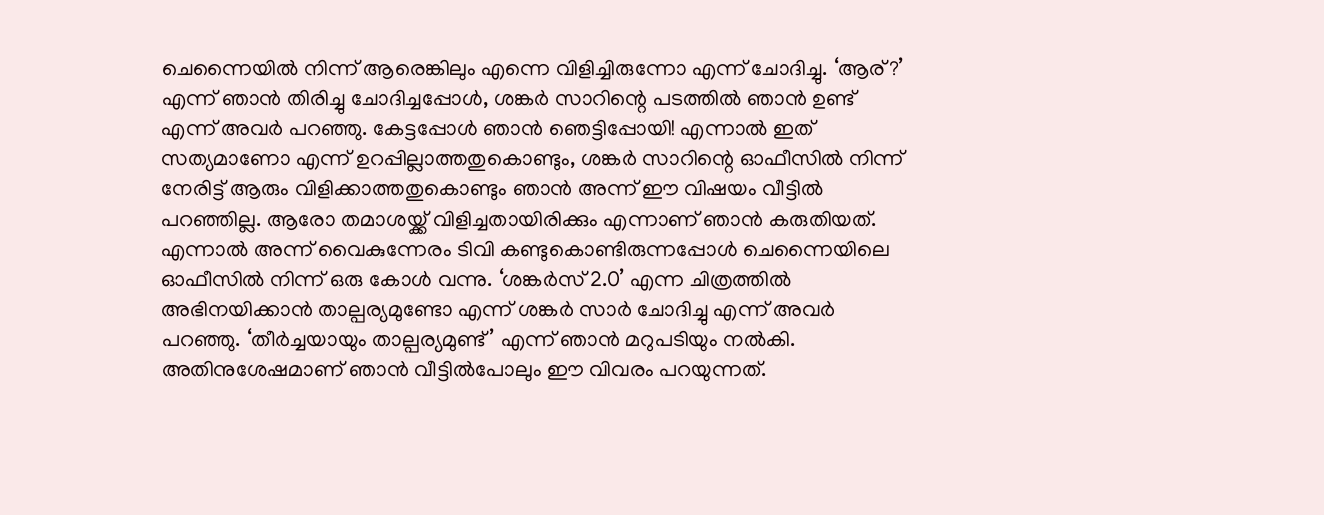ചെന്നൈയിൽ നിന്ന് ആരെങ്കിലും എന്നെ വിളിച്ചിരുന്നോ എന്ന് ചോദിച്ചു. ‘ആര്?’ എന്ന് ഞാൻ തിരിച്ചു ചോദിച്ചപ്പോൾ, ശങ്കർ സാറിന്റെ പടത്തിൽ ഞാൻ ഉണ്ട് എന്ന് അവർ പറഞ്ഞു. കേട്ടപ്പോൾ ഞാൻ ഞെട്ടിപ്പോയി! എന്നാൽ ഇത് സത്യമാണോ എന്ന് ഉറപ്പില്ലാത്തതുകൊണ്ടും, ശങ്കർ സാറിന്റെ ഓഫീസിൽ നിന്ന് നേരിട്ട് ആരും വിളിക്കാത്തതുകൊണ്ടും ഞാൻ അന്ന് ഈ വിഷയം വീട്ടിൽ പറഞ്ഞില്ല. ആരോ തമാശയ്ക്ക് വിളിച്ചതായിരിക്കും എന്നാണ് ഞാൻ കരുതിയത്.
എന്നാൽ അന്ന് വൈകുന്നേരം ടിവി കണ്ടുകൊണ്ടിരുന്നപ്പോൾ ചെന്നൈയിലെ ഓഫീസിൽ നിന്ന് ഒരു കോൾ വന്നു. ‘ശങ്കർസ് 2.0’ എന്ന ചിത്രത്തിൽ അഭിനയിക്കാൻ താല്പര്യമുണ്ടോ എന്ന് ശങ്കർ സാർ ചോദിച്ചു എന്ന് അവർ പറഞ്ഞു. ‘തീർച്ചയായും താല്പര്യമുണ്ട്’ എന്ന് ഞാൻ മറുപടിയും നൽകി. അതിനുശേഷമാണ് ഞാൻ വീട്ടിൽപോലും ഈ വിവരം പറയുന്നത്.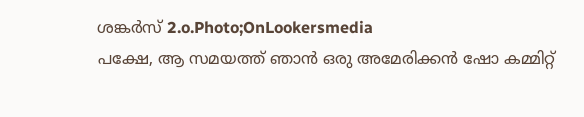ശങ്കർസ് 2.o.Photo;OnLookersmedia
പക്ഷേ, ആ സമയത്ത് ഞാൻ ഒരു അമേരിക്കൻ ഷോ കമ്മിറ്റ്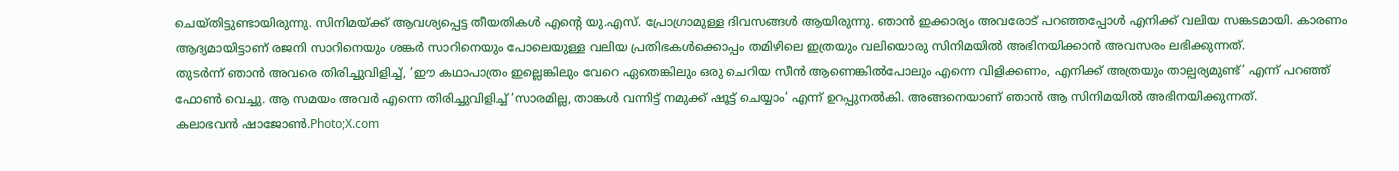ചെയ്തിട്ടുണ്ടായിരുന്നു. സിനിമയ്ക്ക് ആവശ്യപ്പെട്ട തീയതികൾ എന്റെ യു.എസ്. പ്രോഗ്രാമുള്ള ദിവസങ്ങൾ ആയിരുന്നു. ഞാൻ ഇക്കാര്യം അവരോട് പറഞ്ഞപ്പോൾ എനിക്ക് വലിയ സങ്കടമായി. കാരണം ആദ്യമായിട്ടാണ് രജനി സാറിനെയും ശങ്കർ സാറിനെയും പോലെയുള്ള വലിയ പ്രതിഭകൾക്കൊപ്പം തമിഴിലെ ഇത്രയും വലിയൊരു സിനിമയിൽ അഭിനയിക്കാൻ അവസരം ലഭിക്കുന്നത്.
തുടർന്ന് ഞാൻ അവരെ തിരിച്ചുവിളിച്ച്, ‘ഈ കഥാപാത്രം ഇല്ലെങ്കിലും വേറെ ഏതെങ്കിലും ഒരു ചെറിയ സീൻ ആണെങ്കിൽപോലും എന്നെ വിളിക്കണം, എനിക്ക് അത്രയും താല്പര്യമുണ്ട്’ എന്ന് പറഞ്ഞ് ഫോൺ വെച്ചു. ആ സമയം അവർ എന്നെ തിരിച്ചുവിളിച്ച് ‘സാരമില്ല, താങ്കൾ വന്നിട്ട് നമുക്ക് ഷൂട്ട് ചെയ്യാം’ എന്ന് ഉറപ്പുനൽകി. അങ്ങനെയാണ് ഞാൻ ആ സിനിമയിൽ അഭിനയിക്കുന്നത്.
കലാഭവൻ ഷാജോൺ.Photo;X.com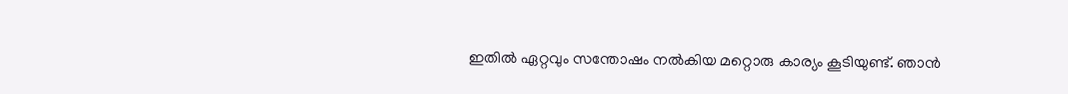ഇതിൽ ഏറ്റവും സന്തോഷം നൽകിയ മറ്റൊരു കാര്യം കൂടിയുണ്ട്. ഞാൻ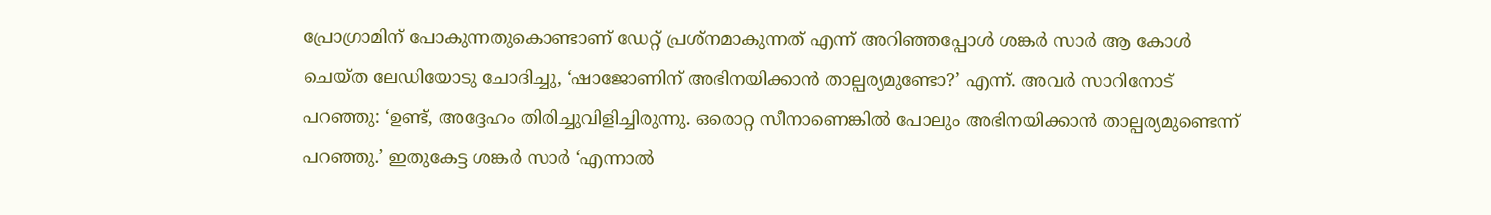പ്രോഗ്രാമിന് പോകുന്നതുകൊണ്ടാണ് ഡേറ്റ് പ്രശ്നമാകുന്നത് എന്ന് അറിഞ്ഞപ്പോൾ ശങ്കർ സാർ ആ കോൾ ചെയ്ത ലേഡിയോടു ചോദിച്ചു, ‘ഷാജോണിന് അഭിനയിക്കാൻ താല്പര്യമുണ്ടോ?’ എന്ന്. അവർ സാറിനോട് പറഞ്ഞു: ‘ഉണ്ട്, അദ്ദേഹം തിരിച്ചുവിളിച്ചിരുന്നു. ഒരൊറ്റ സീനാണെങ്കിൽ പോലും അഭിനയിക്കാൻ താല്പര്യമുണ്ടെന്ന് പറഞ്ഞു.’ ഇതുകേട്ട ശങ്കർ സാർ ‘എന്നാൽ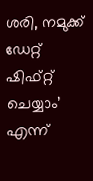ശരി, നമുക്ക് ഡേറ്റ് ഷിഫ്റ്റ് ചെയ്യാം’ എന്ന്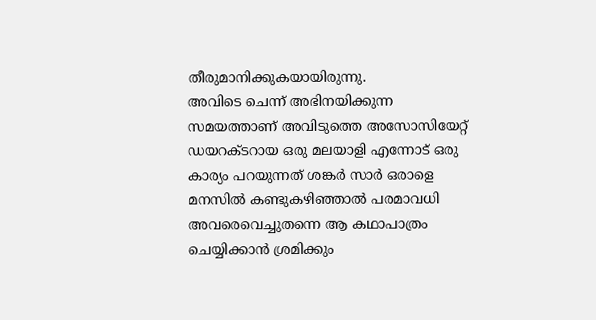തീരുമാനിക്കുകയായിരുന്നു.
അവിടെ ചെന്ന് അഭിനയിക്കുന്ന സമയത്താണ് അവിടുത്തെ അസോസിയേറ്റ് ഡയറക്ടറായ ഒരു മലയാളി എന്നോട് ഒരു കാര്യം പറയുന്നത് ശങ്കർ സാർ ഒരാളെ മനസിൽ കണ്ടുകഴിഞ്ഞാൽ പരമാവധി അവരെവെച്ചുതന്നെ ആ കഥാപാത്രം ചെയ്യിക്കാൻ ശ്രമിക്കും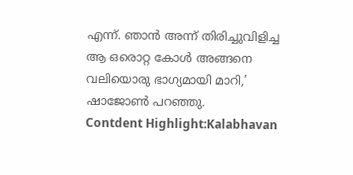എന്ന്. ഞാൻ അന്ന് തിരിച്ചുവിളിച്ച ആ ഒരൊറ്റ കോൾ അങ്ങനെ വലിയൊരു ഭാഗ്യമായി മാറി,’ ഷാജോൺ പറഞ്ഞു.
Contdent Highlight:Kalabhavan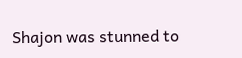Shajon was stunned to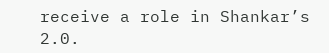receive a role in Shankar’s 2.0.